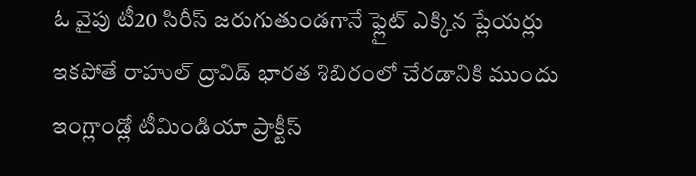ఓ వైపు టీ20 సిరీస్ జరుగుతుండగానే ఫ్లైట్ ఎక్కిన ప్లేయర్లు
ఇకపోతే రాహుల్ ద్రావిడ్ భారత శిబిరంలో చేరడానికి ముందు ఇంగ్లాండ్లో టీమిండియా ప్రాక్టీస్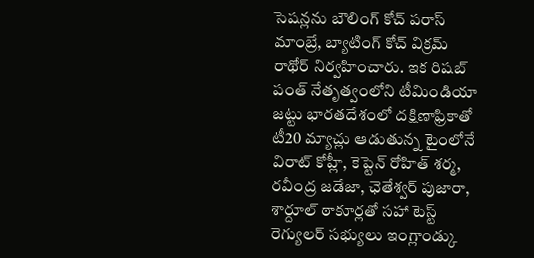సెషన్లను బౌలింగ్ కోచ్ పరాస్ మాంబ్రే, బ్యాటింగ్ కోచ్ విక్రమ్ రాథోర్ నిర్వహించారు. ఇక రిషబ్ పంత్ నేతృత్వంలోని టీమిండియా జట్టు భారతదేశంలో దక్షిణాఫ్రికాతో టీ20 మ్యాచ్లు ఆడుతున్న టైంలోనే విరాట్ కోహ్లీ, కెప్టెన్ రోహిత్ శర్మ, రవీంద్ర జడేజా, ఛెతేశ్వర్ పుజారా, శార్దూల్ ఠాకూర్లతో సహా టెస్ట్ రెగ్యులర్ సభ్యులు ఇంగ్లాండ్కు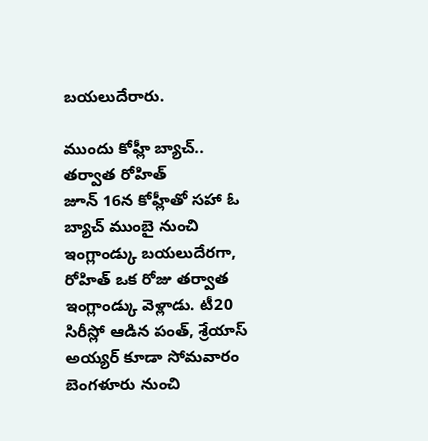బయలుదేరారు.

ముందు కోహ్లీ బ్యాచ్.. తర్వాత రోహిత్
జూన్ 16న కోహ్లీతో సహా ఓ బ్యాచ్ ముంబై నుంచి ఇంగ్లాండ్కు బయలుదేరగా, రోహిత్ ఒక రోజు తర్వాత ఇంగ్లాండ్కు వెళ్లాడు. టీ20 సిరీస్లో ఆడిన పంత్, శ్రేయాస్ అయ్యర్ కూడా సోమవారం బెంగళూరు నుంచి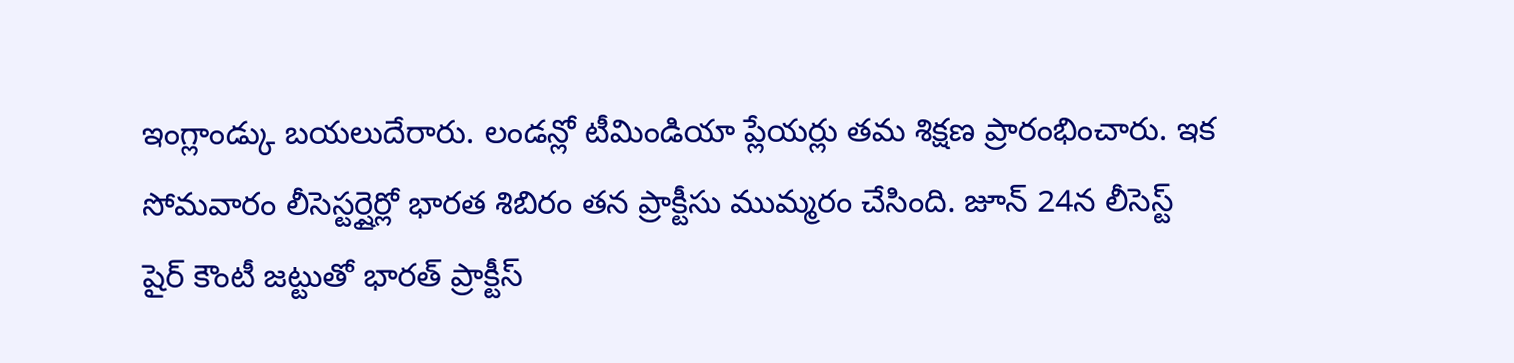ఇంగ్లాండ్కు బయలుదేరారు. లండన్లో టీమిండియా ప్లేయర్లు తమ శిక్షణ ప్రారంభించారు. ఇక సోమవారం లీసెస్టర్షైర్లో భారత శిబిరం తన ప్రాక్టీసు ముమ్మరం చేసింది. జూన్ 24న లీసెస్ట్ షైర్ కౌంటీ జట్టుతో భారత్ ప్రాక్టీస్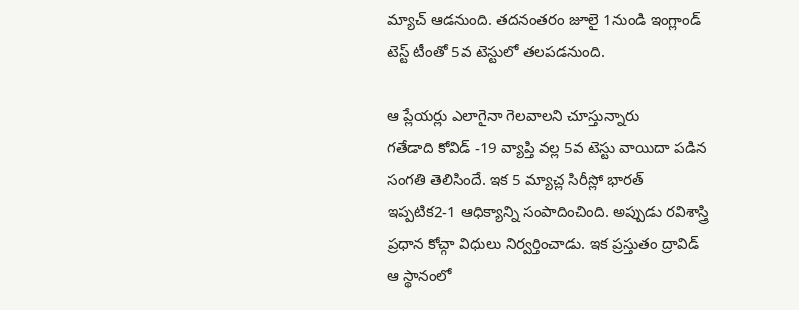మ్యాచ్ ఆడనుంది. తదనంతరం జూలై 1నుండి ఇంగ్లాండ్ టెస్ట్ టీంతో 5వ టెస్టులో తలపడనుంది.

ఆ ప్లేయర్లు ఎలాగైనా గెలవాలని చూస్తున్నారు
గతేడాది కోవిడ్ -19 వ్యాప్తి వల్ల 5వ టెస్టు వాయిదా పడిన సంగతి తెలిసిందే. ఇక 5 మ్యాచ్ల సిరీస్లో భారత్ ఇప్పటిక2-1 ఆధిక్యాన్ని సంపాదించింది. అప్పుడు రవిశాస్త్రి ప్రధాన కోచ్గా విధులు నిర్వర్తించాడు. ఇక ప్రస్తుతం ద్రావిడ్ ఆ స్థానంలో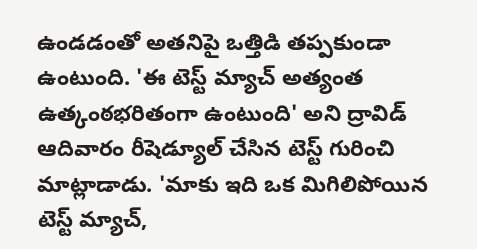ఉండడంతో అతనిపై ఒత్తిడి తప్పకుండా ఉంటుంది. 'ఈ టెస్ట్ మ్యాచ్ అత్యంత ఉత్కంఠభరితంగా ఉంటుంది' అని ద్రావిడ్ ఆదివారం రీషెడ్యూల్ చేసిన టెస్ట్ గురించి మాట్లాడాడు. 'మాకు ఇది ఒక మిగిలిపోయిన టెస్ట్ మ్యాచ్,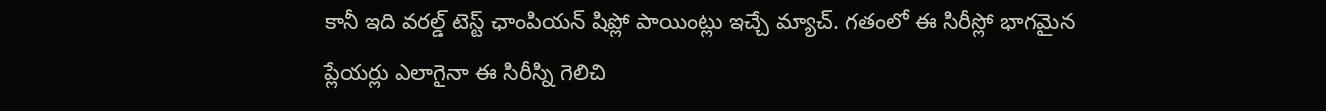కానీ ఇది వరల్డ్ టెస్ట్ ఛాంపియన్ షిప్లో పాయింట్లు ఇచ్చే మ్యాచ్. గతంలో ఈ సిరీస్లో భాగమైన ప్లేయర్లు ఎలాగైనా ఈ సిరీస్ని గెలిచి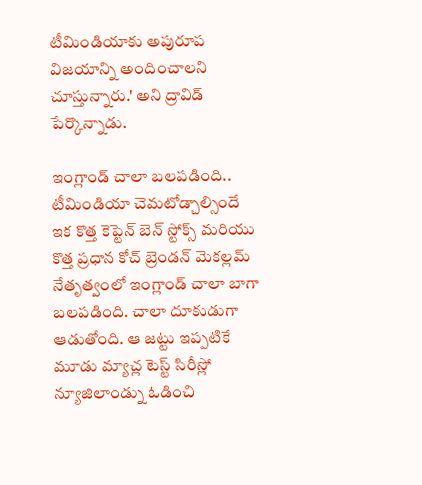టీమిండియాకు అపురూప విజయాన్ని అందించాలని చూస్తున్నారు.' అని ద్రావిడ్ పేర్కొన్నాడు.

ఇంగ్లాండ్ చాలా బలపడింది.. టీమిండియా చెమటోడ్చాల్సిందే
ఇక కొత్త కెప్టెన్ బెన్ స్టోక్స్ మరియు కొత్త ప్రధాన కోచ్ బ్రెండన్ మెకల్లమ్ నేతృత్వంలో ఇంగ్లాండ్ చాలా బాగా బలపడింది. చాలా దూకుడుగా ఆడుతోంది. ఆ జట్టు ఇప్పటికే మూడు మ్యాచ్ల టెస్ట్ సిరీస్లో న్యూజిలాండ్ను ఓడించి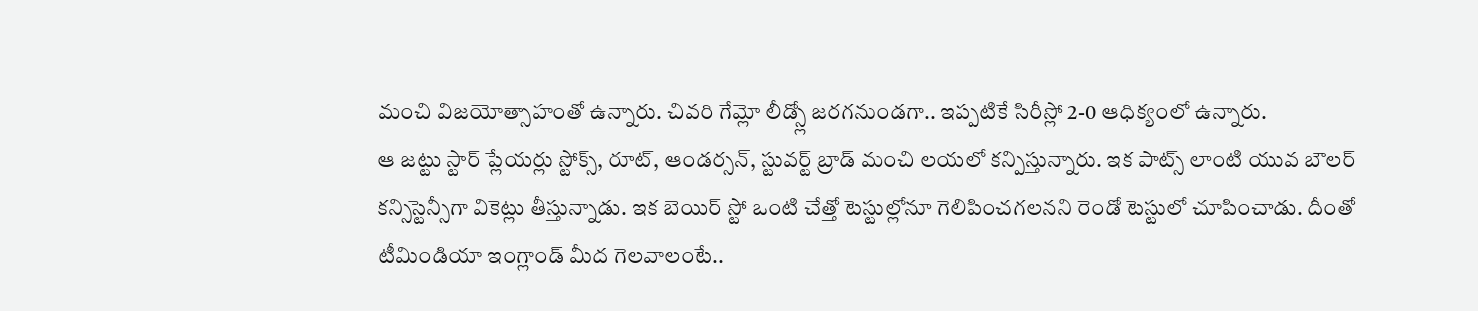మంచి విజయోత్సాహంతో ఉన్నారు. చివరి గేమ్లో లీడ్స్లో జరగనుండగా.. ఇప్పటికే సిరీస్లో 2-0 ఆధిక్యంలో ఉన్నారు.
ఆ జట్టు స్టార్ ప్లేయర్లు స్టోక్స్, రూట్, ఆండర్సన్, స్టువర్ట్ బ్రాడ్ మంచి లయలో కన్పిస్తున్నారు. ఇక పాట్స్ లాంటి యువ బౌలర్ కన్సిస్టెన్సీగా వికెట్లు తీస్తున్నాడు. ఇక బెయిర్ స్టో ఒంటి చేత్తో టెస్టుల్లోనూ గెలిపించగలనని రెండో టెస్టులో చూపించాడు. దీంతో టీమిండియా ఇంగ్లాండ్ మీద గెలవాలంటే..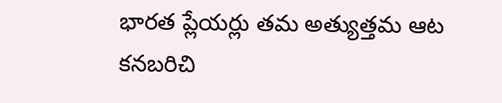భారత ప్లేయర్లు తమ అత్యుత్తమ ఆట కనబరిచి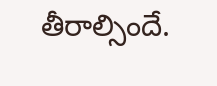తీరాల్సిందే.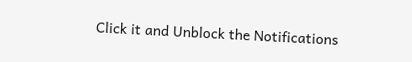Click it and Unblock the Notifications